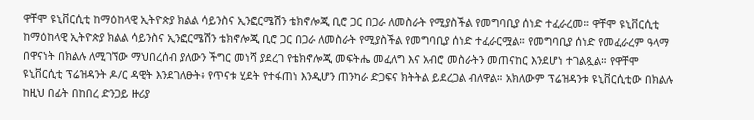ዋቸሞ ዩኒቨርሲቲ ከማዕከላዊ ኢትዮጵያ ክልል ሳይንስና ኢንፎርሜሽን ቴክኖሎጂ ቢሮ ጋር በጋራ ለመስራት የሚያስችል የመግባቢያ ሰነድ ተፈራረመ። ዋቸሞ ዩኒቨርሲቲ ከማዕከላዊ ኢትዮጵያ ክልል ሳይንስና ኢንፎርሜሽን ቴክኖሎጂ ቢሮ ጋር በጋራ ለመስራት የሚያስችል የመግባቢያ ሰነድ ተፈራርሟል። የመግባቢያ ሰነድ የመፈራረም ዓላማ በዋናነት በክልሉ ለሚገኘው ማህበረሰብ ያለውን ችግር መነሻ ያደረገ የቴክኖሎጂ መፍትሔ መፈለግ እና አብሮ መስራትን መጠናከር እንደሆነ ተገልጿል። የዋቸሞ ዩኒቨርሲቲ ፕሬዝዳንት ዶ/ር ዳዊት እንደገለፁት፥ የጥናቱ ሂደት የተፋጠነ እንዲሆን ጠንካራ ድጋፍና ክትትል ይደረጋል ብለዋል። አክለውም ፕሬዝዳንቱ ዩኒቨርሲቲው በክልሉ ከዚህ በፊት በከበረ ድንጋይ ዙሪያ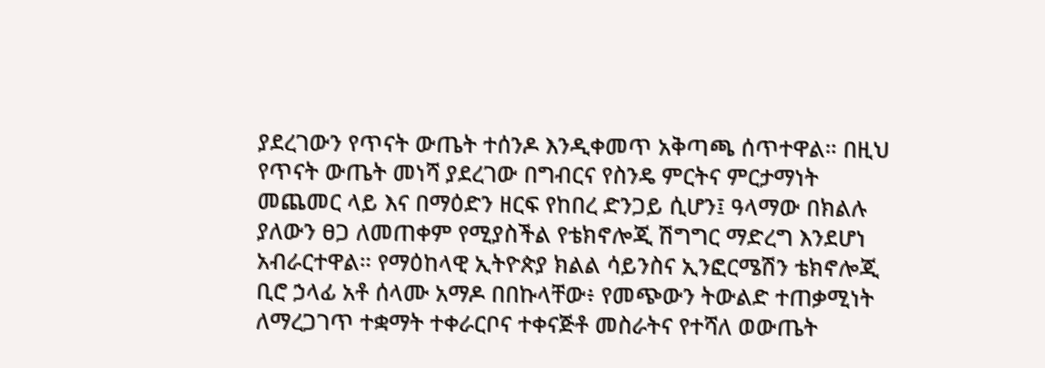ያደረገውን የጥናት ውጤት ተሰንዶ እንዲቀመጥ አቅጣጫ ሰጥተዋል። በዚህ የጥናት ውጤት መነሻ ያደረገው በግብርና የስንዴ ምርትና ምርታማነት መጨመር ላይ እና በማዕድን ዘርፍ የከበረ ድንጋይ ሲሆን፤ ዓላማው በክልሉ ያለውን ፀጋ ለመጠቀም የሚያስችል የቴክኖሎጂ ሽግግር ማድረግ እንደሆነ አብራርተዋል። የማዕከላዊ ኢትዮጵያ ክልል ሳይንስና ኢንፎርሜሽን ቴክኖሎጂ ቢሮ ኃላፊ አቶ ሰላሙ አማዶ በበኩላቸው፥ የመጭውን ትውልድ ተጠቃሚነት ለማረጋገጥ ተቋማት ተቀራርቦና ተቀናጅቶ መስራትና የተሻለ ወውጤት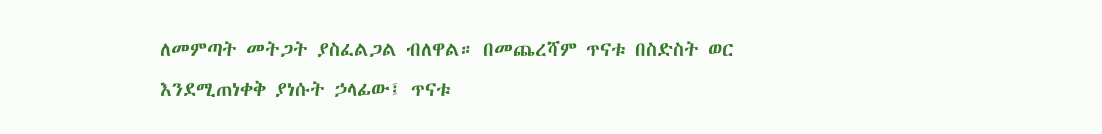ለመምጣት መትጋት ያስፈልጋል ብለዋል። በመጨረሻም ጥናቱ በስድስት ወር እንደሚጠነቀቅ ያነሱት ኃላፊው፤ ጥናቱ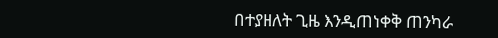በተያዘለት ጊዜ እንዲጠነቀቅ ጠንካራ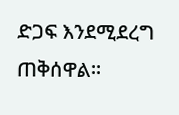ድጋፍ እንደሚደረግ ጠቅሰዋል።